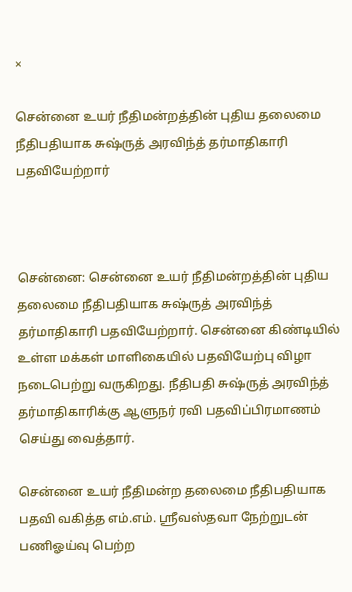×

சென்னை உயர் நீதிமன்றத்தின் புதிய தலைமை நீதிபதியாக சுஷ்ருத் அரவிந்த் தர்மாதிகாரி பதவியேற்றார்



சென்னை: சென்னை உயர் நீதிமன்றத்தின் புதிய தலைமை நீதிபதியாக சுஷ்ருத் அரவிந்த் தர்மாதிகாரி பதவியேற்றார். சென்னை கிண்டியில் உள்ள மக்கள் மாளிகையில் பதவியேற்பு விழா நடைபெற்று வருகிறது. நீதிபதி சுஷ்ருத் அரவிந்த் தர்மாதிகாரிக்கு ஆளுநர் ரவி பதவிப்பிரமாணம் செய்து வைத்தார்.

சென்னை உயர் நீதிமன்ற தலைமை நீதிபதியாக பதவி வகித்த எம்.எம். ஸ்ரீவஸ்தவா நேற்றுடன் பணிஓய்வு பெற்ற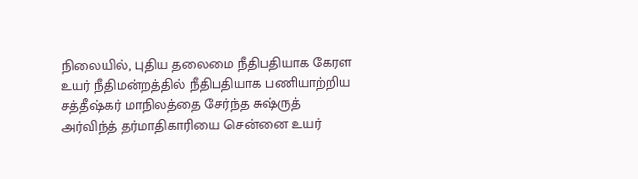நிலையில், புதிய தலைமை நீதிபதியாக கேரள உயர் நீதிமன்றத்தில் நீதிபதியாக பணியாற்றிய சத்தீஷ்கர் மாநிலத்தை சேர்ந்த சுஷ்ருத் அர்விந்த் தர்மாதிகாரியை சென்னை உயர்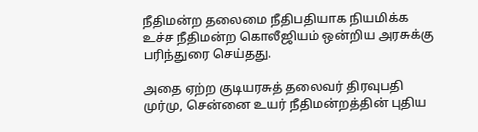நீதிமன்ற தலைமை நீதிபதியாக நியமிக்க உச்ச நீதிமன்ற கொலீஜியம் ஒன்றிய அரசுக்கு பரிந்துரை செய்தது.

அதை ஏற்ற குடியரசுத் தலைவர் திரவுபதி முர்மு, சென்னை உயர் நீதிமன்றத்தின் புதிய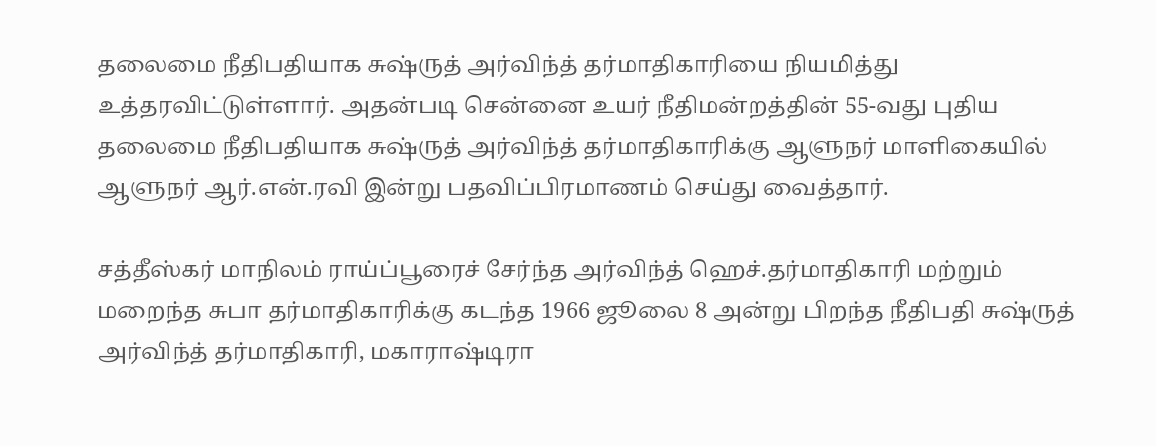தலைமை நீதிபதியாக சுஷ்ருத் அர்விந்த் தர்மாதிகாரியை நியமித்து உத்தரவிட்டுள்ளார். அதன்படி சென்னை உயர் நீதிமன்றத்தின் 55-வது புதிய தலைமை நீதிபதியாக சுஷ்ருத் அர்விந்த் தர்மாதிகாரிக்கு ஆளுநர் மாளிகையில் ஆளுநர் ஆர்.என்.ரவி இன்று பதவிப்பிரமாணம் செய்து வைத்தார்.

சத்தீஸ்கர் மாநிலம் ராய்ப்பூரைச் சேர்ந்த அர்விந்த் ஹெச்.தர்மாதிகாரி மற்றும் மறைந்த சுபா தர்மாதிகாரிக்கு கடந்த 1966 ஜூலை 8 அன்று பிறந்த நீதிபதி சுஷ்ருத் அர்விந்த் தர்மாதிகாரி, மகாராஷ்டிரா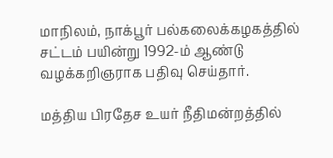மாநிலம், நாக்பூர் பல்கலைக்கழகத்தில் சட்டம் பயின்று 1992-ம் ஆண்டு வழக்கறிஞராக பதிவு செய்தார்.

மத்திய பிரதேச உயர் நீதிமன்றத்தில்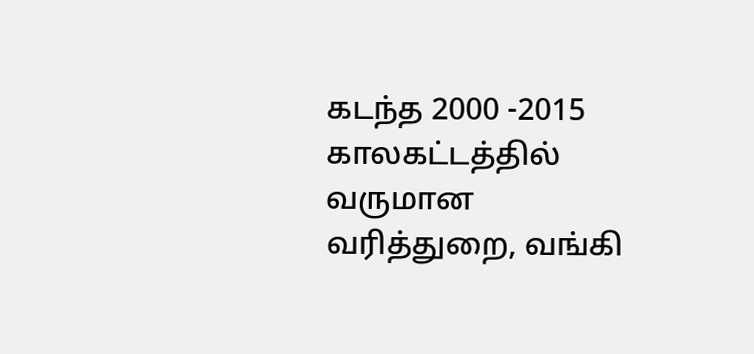கடந்த 2000 -2015 காலகட்டத்தில் வருமான வரித்துறை, வங்கி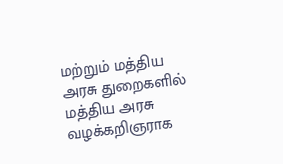மற்றும் மத்திய அரசு துறைகளில் மத்திய அரசு வழக்கறிஞராக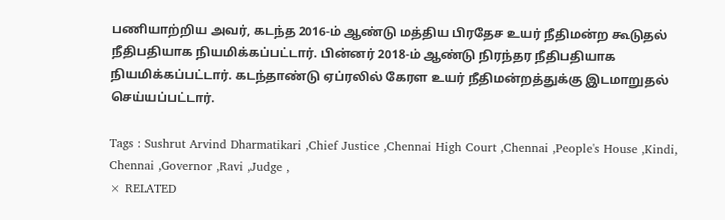பணியாற்றிய அவர், கடந்த 2016-ம் ஆண்டு மத்திய பிரதேச உயர் நீதிமன்ற கூடுதல் நீதிபதியாக நியமிக்கப்பட்டார். பின்னர் 2018-ம் ஆண்டு நிரந்தர நீதிபதியாக நியமிக்கப்பட்டார். கடந்தாண்டு ஏப்ரலில் கேரள உயர் நீதிமன்றத்துக்கு இடமாறுதல் செய்யப்பட்டார்.

Tags : Sushrut Arvind Dharmatikari ,Chief Justice ,Chennai High Court ,Chennai ,People's House ,Kindi, Chennai ,Governor ,Ravi ,Judge ,
× RELATED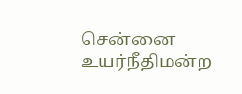சென்னை உயர்நீதிமன்ற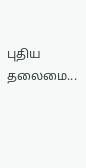புதிய தலைமை...